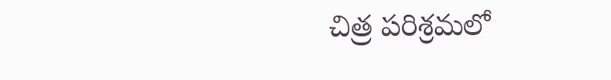చిత్ర పరిశ్రమలో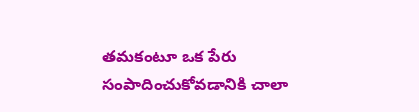తమకంటూ ఒక పేరు సంపాదించుకోవడానికి చాలా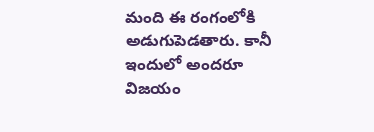మంది ఈ రంగంలోకి అడుగుపెడతారు. కానీ ఇందులో అందరూ విజయం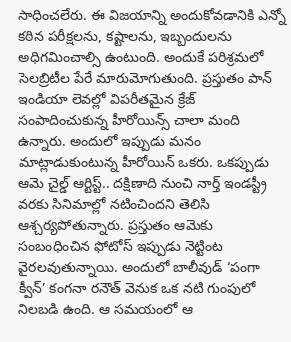సాధించలేరు. ఈ విజయాన్ని అందుకోవడానికి ఎన్నో కఠిన పరీక్షలను, కష్టాలను, ఇబ్బందులను అధిగమించాల్సి ఉంటుంది. అందుకే పరిశ్రమలో సెలబ్రిటీల పేరే మారుమోగుతుంది. ప్రస్తుతం పాన్ ఇండియా లెవల్లో విపరీతమైన క్రేజ్ సంపాదించుకున్న హీరోయిన్స్ చాలా మంది ఉన్నారు. అందులో ఇప్పుడు మనం మాట్లాడుకుంటున్న హీరోయిన్ ఒకరు. ఒకప్పుడు ఆమె చైల్డ్ ఆర్టిస్ట్.. దక్షిణాది నుంచి నార్త్ ఇండస్ట్రీ వరకు సినిమాల్లో నటించిందని తెలిసి ఆశ్చర్యపోతున్నారు. ప్రస్తుతం ఆమెకు సంబంధించిన ఫోటోస్ ఇప్పుడు నెట్టింట వైరలవుతున్నాయి. అందులో బాలీవుడ్ ‘పంగా క్వీన్’ కంగనా రనౌత్ వెనుక ఒక నటి గుంపులో నిలబడి ఉంది. ఆ సమయంలో ఆ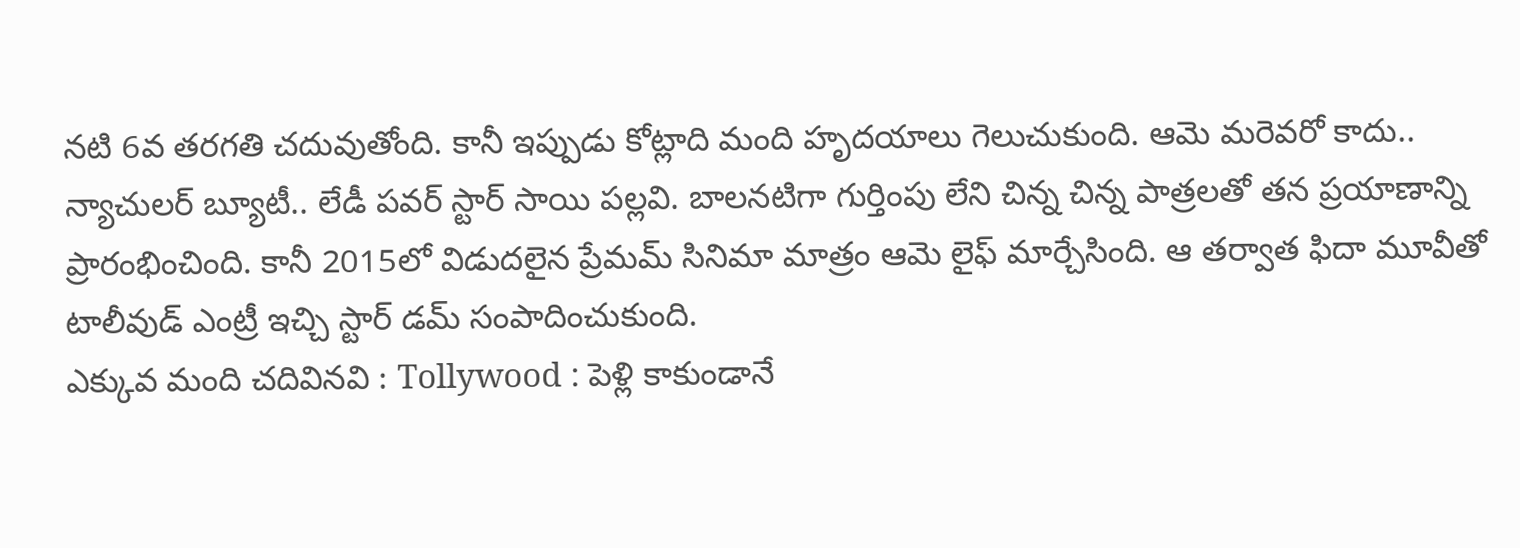నటి 6వ తరగతి చదువుతోంది. కానీ ఇప్పుడు కోట్లాది మంది హృదయాలు గెలుచుకుంది. ఆమె మరెవరో కాదు.. న్యాచులర్ బ్యూటీ.. లేడీ పవర్ స్టార్ సాయి పల్లవి. బాలనటిగా గుర్తింపు లేని చిన్న చిన్న పాత్రలతో తన ప్రయాణాన్ని ప్రారంభించింది. కానీ 2015లో విడుదలైన ప్రేమమ్ సినిమా మాత్రం ఆమె లైఫ్ మార్చేసింది. ఆ తర్వాత ఫిదా మూవీతో టాలీవుడ్ ఎంట్రీ ఇచ్చి స్టార్ డమ్ సంపాదించుకుంది.
ఎక్కువ మంది చదివినవి : Tollywood : పెళ్లి కాకుండానే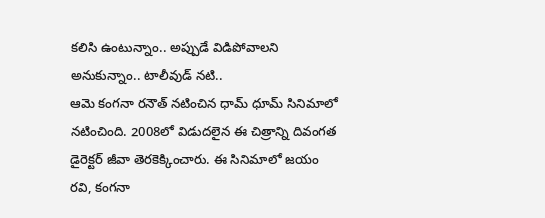కలిసి ఉంటున్నాం.. అప్పుడే విడిపోవాలని అనుకున్నాం.. టాలీవుడ్ నటి..
ఆమె కంగనా రనౌత్ నటించిన ధామ్ ధూమ్ సినిమాలో నటించింది. 2008లో విడుదలైన ఈ చిత్రాన్ని దివంగత డైరెక్టర్ జీవా తెరకెక్కించారు. ఈ సినిమాలో జయం రవి, కంగనా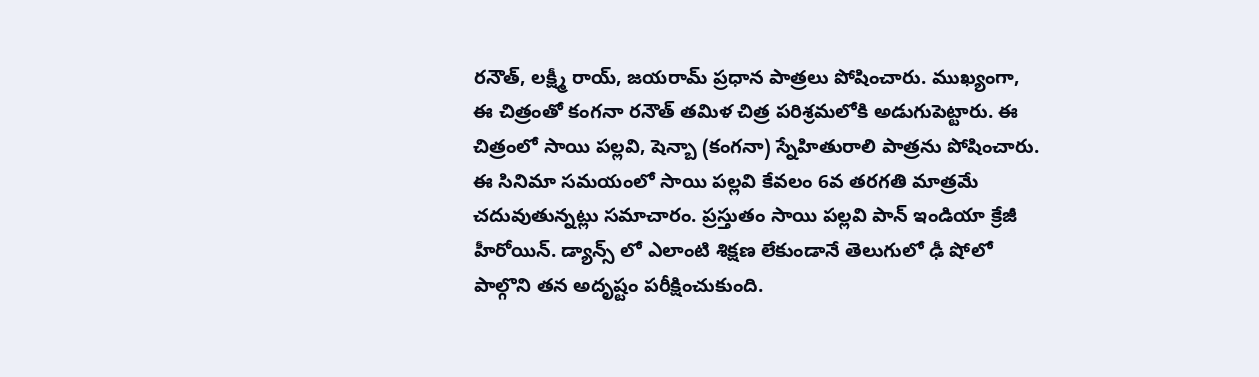రనౌత్, లక్ష్మీ రాయ్, జయరామ్ ప్రధాన పాత్రలు పోషించారు. ముఖ్యంగా, ఈ చిత్రంతో కంగనా రనౌత్ తమిళ చిత్ర పరిశ్రమలోకి అడుగుపెట్టారు. ఈ చిత్రంలో సాయి పల్లవి, షెన్బా (కంగనా) స్నేహితురాలి పాత్రను పోషించారు. ఈ సినిమా సమయంలో సాయి పల్లవి కేవలం 6వ తరగతి మాత్రమే చదువుతున్నట్లు సమాచారం. ప్రస్తుతం సాయి పల్లవి పాన్ ఇండియా క్రేజీ హీరోయిన్. డ్యాన్స్ లో ఎలాంటి శిక్షణ లేకుండానే తెలుగులో ఢీ షోలో పాల్గొని తన అదృష్టం పరీక్షించుకుంది.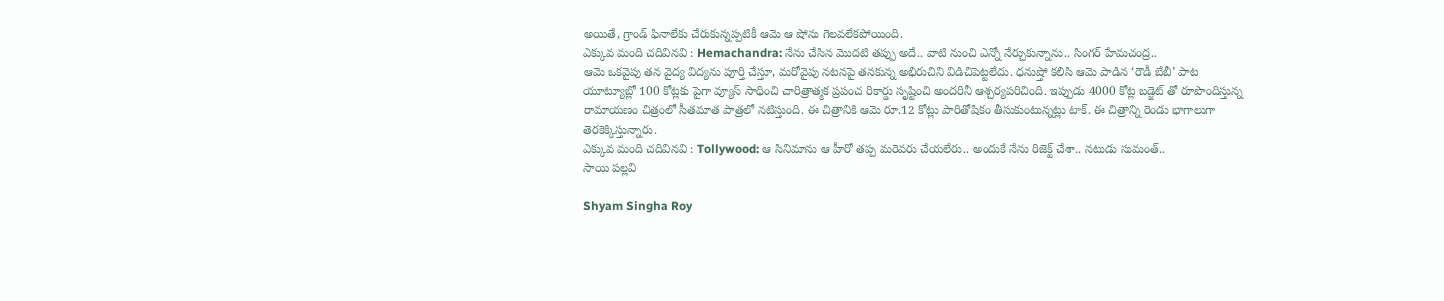అయితే, గ్రాండ్ ఫినాలేకు చేరుకున్నప్పటికీ ఆమె ఆ షోను గెలవలేకపోయింది.
ఎక్కువ మంది చదివినవి : Hemachandra: నేను చేసిన మొదటి తప్పు అదే.. వాటి నుంచి ఎన్నో నేర్చుకున్నాను.. సింగర్ హేమచంద్ర..
ఆమె ఒకవైపు తన వైద్య విద్యను పూర్తి చేస్తూ, మరోవైపు నటనపై తనకున్న అభిరుచిని విడిచిపెట్టలేదు. ధనుష్తో కలిసి ఆమె పాడిన ‘రౌడీ బేబీ’ పాట యూట్యూబ్లో 100 కోట్లకు పైగా వ్యూస్ సాధించి చారిత్రాత్మక ప్రపంచ రికార్డు సృష్టించి అందరినీ ఆశ్చర్యపరిచింది. ఇప్పుడు 4000 కోట్ల బడ్జెట్ తో రూపొందిస్తున్న రామాయణం చిత్రంలో సీతమాత పాత్రలో నటిస్తుంది. ఈ చిత్రానికి ఆమె రూ.12 కోట్లు పారితోషికం తీసుకుంటున్నట్లు టాక్. ఈ చిత్రాన్ని రెండు భాగాలుగా తెరకెక్కిస్తున్నారు.
ఎక్కువ మంది చదివినవి : Tollywood: ఆ సినిమాను ఆ హీరో తప్ప మరెవరు చేయలేరు.. అందుకే నేను రిజెక్ట్ చేశా.. నటుడు సుమంత్..
సాయి పల్లవి

Shyam Singha Roy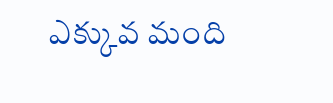ఎక్కువ మంది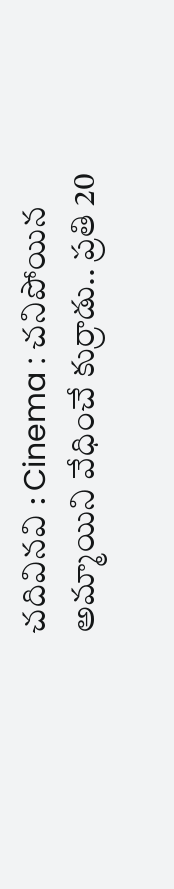చదివినవి : Cinema : చనిపోయిన అమ్మాయిని వేధించే కుర్రాడు.. ప్రతి 20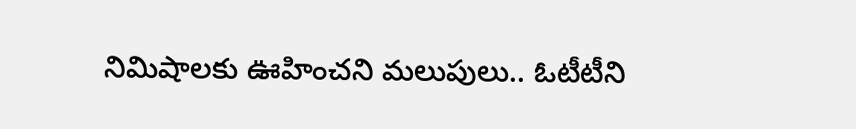నిమిషాలకు ఊహించని మలుపులు.. ఓటీటీని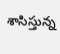శాసిస్తున్న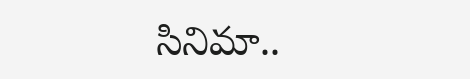సినిమా..